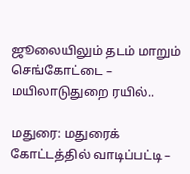ஜூலையிலும் தடம் மாறும் செங்கோட்டை – மயிலாடுதுறை ரயில்..

மதுரை: மதுரைக் கோட்டத்தில் வாடிப்பட்டி –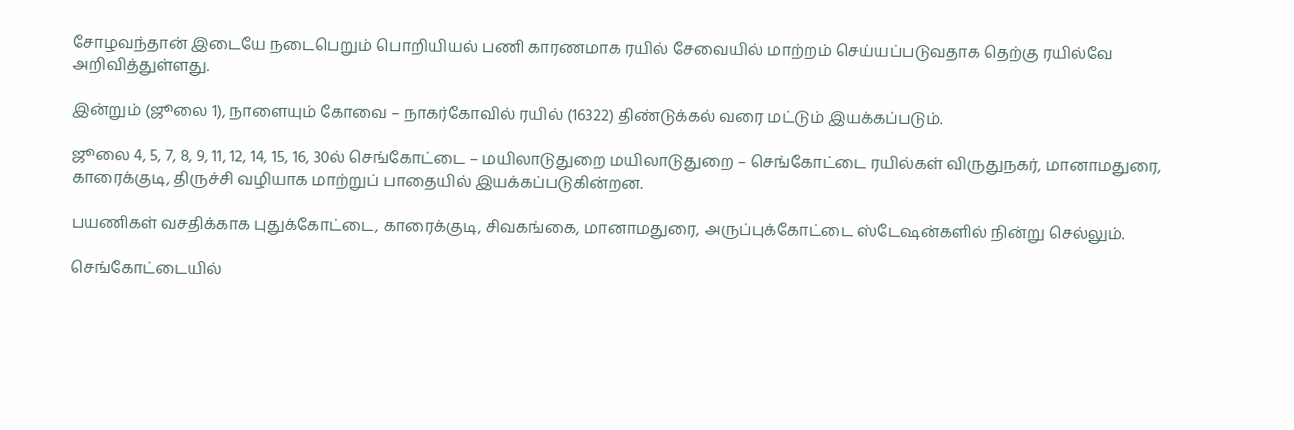சோழவந்தான் இடையே நடைபெறும் பொறியியல் பணி காரணமாக ரயில் சேவையில் மாற்றம் செய்யப்படுவதாக தெற்கு ரயில்வே அறிவித்துள்ளது.

இன்றும் (ஜூலை 1), நாளையும் கோவை – நாகர்கோவில் ரயில் (16322) திண்டுக்கல் வரை மட்டும் இயக்கப்படும்.

ஜூலை 4, 5, 7, 8, 9, 11, 12, 14, 15, 16, 30ல் செங்கோட்டை – மயிலாடுதுறை மயிலாடுதுறை – செங்கோட்டை ரயில்கள் விருதுநகர், மானாமதுரை, காரைக்குடி, திருச்சி வழியாக மாற்றுப் பாதையில் இயக்கப்படுகின்றன.

பயணிகள் வசதிக்காக புதுக்கோட்டை, காரைக்குடி, சிவகங்கை, மானாமதுரை, அருப்புக்கோட்டை ஸ்டேஷன்களில் நின்று செல்லும்.

செங்கோட்டையில்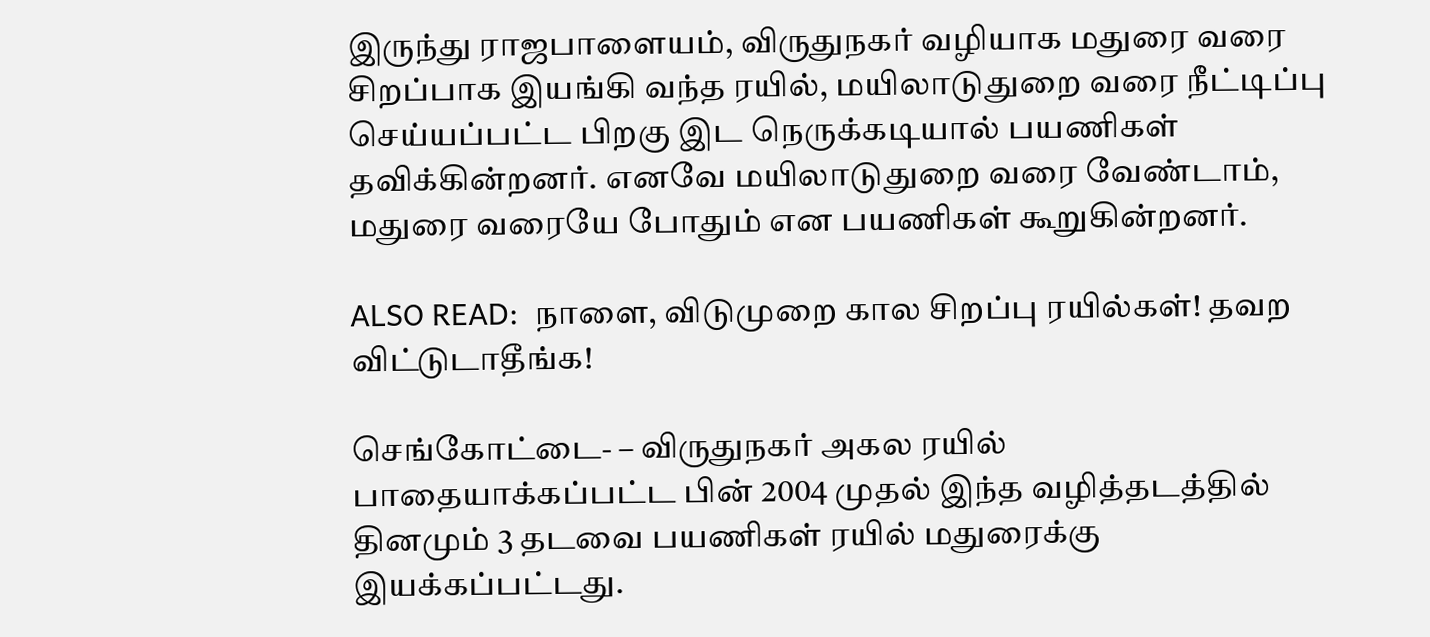இருந்து ராஜபாளையம், விருதுநகர் வழியாக மதுரை வரை சிறப்பாக இயங்கி வந்த ரயில், மயிலாடுதுறை வரை நீட்டிப்பு செய்யப்பட்ட பிறகு இட நெருக்கடியால் பயணிகள் தவிக்கின்றனர். எனவே மயிலாடுதுறை வரை வேண்டாம், மதுரை வரையே போதும் என பயணிகள் கூறுகின்றனர்.

ALSO READ:  நாளை, விடுமுறை கால சிறப்பு ரயில்கள்! தவற விட்டுடாதீங்க!

செங்கோட்டை- – விருதுநகர் அகல ரயில் பாதையாக்கப்பட்ட பின் 2004 முதல் இந்த வழித்தடத்தில் தினமும் 3 தடவை பயணிகள் ரயில் மதுரைக்கு இயக்கப்பட்டது.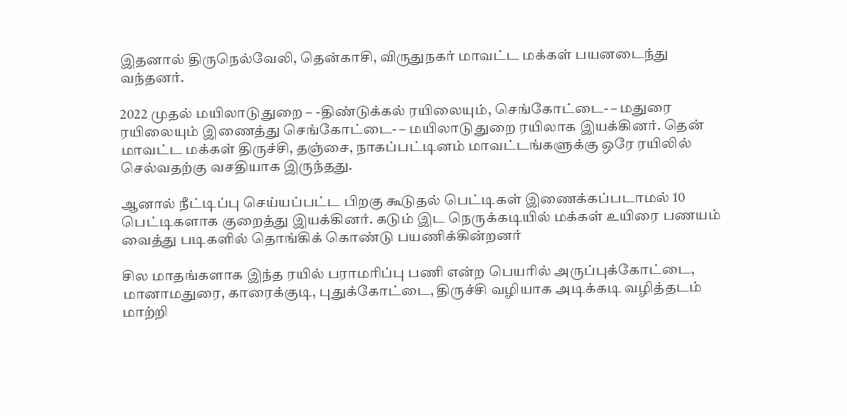இதனால் திருநெல்வேலி, தென்காசி, விருதுநகர் மாவட்ட மக்கள் பயனடைந்து வந்தனர்.

2022 முதல் மயிலாடுதுறை – -திண்டுக்கல் ரயிலையும், செங்கோட்டை- – மதுரை ரயிலையும் இணைத்து செங்கோட்டை- – மயிலாடுதுறை ரயிலாக இயக்கினர். தென் மாவட்ட மக்கள் திருச்சி, தஞ்சை, நாகப்பட்டினம் மாவட்டங்களுக்கு ஒரே ரயிலில் செல்வதற்கு வசதியாக இருந்தது.

ஆனால் நீட்டிப்பு செய்யப்பட்ட பிறகு கூடுதல் பெட்டிகள் இணைக்கப்படாமல் 10 பெட்டிகளாக குறைத்து இயக்கினர். கடும் இட நெருக்கடியில் மக்கள் உயிரை பணயம் வைத்து படிகளில் தொங்கிக் கொண்டு பயணிக்கின்றனர்

சில மாதங்களாக இந்த ரயில் பராமரிப்பு பணி என்ற பெயரில் அருப்புக்கோட்டை, மானாமதுரை, காரைக்குடி, புதுக்கோட்டை, திருச்சி வழியாக அடிக்கடி வழித்தடம் மாற்றி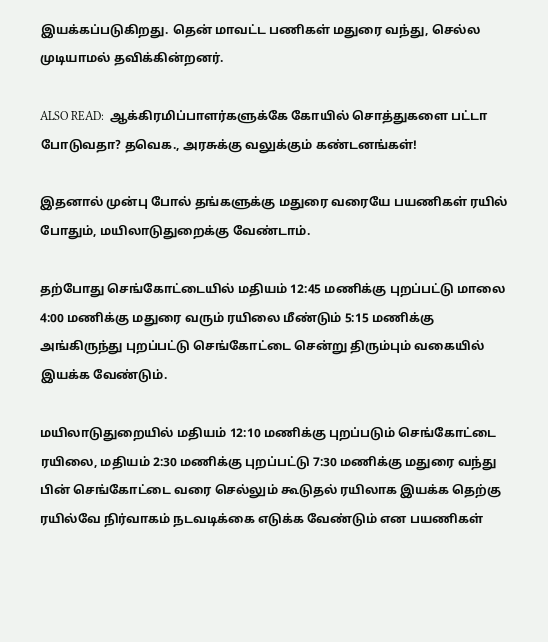இயக்கப்படுகிறது. தென் மாவட்ட பணிகள் மதுரை வந்து, செல்ல முடியாமல் தவிக்கின்றனர்.

ALSO READ:  ஆக்கிரமிப்பாளர்களுக்கே கோயில் சொத்துகளை பட்டா போடுவதா? தவெக., அரசுக்கு வலுக்கும் கண்டனங்கள்!

இதனால் முன்பு போல் தங்களுக்கு மதுரை வரையே பயணிகள் ரயில் போதும், மயிலாடுதுறைக்கு வேண்டாம்.

தற்போது செங்கோட்டையில் மதியம் 12:45 மணிக்கு புறப்பட்டு மாலை 4:00 மணிக்கு மதுரை வரும் ரயிலை மீண்டும் 5:15 மணிக்கு அங்கிருந்து புறப்பட்டு செங்கோட்டை சென்று திரும்பும் வகையில் இயக்க வேண்டும்.

மயிலாடுதுறையில் மதியம் 12:10 மணிக்கு புறப்படும் செங்கோட்டை ரயிலை, மதியம் 2:30 மணிக்கு புறப்பட்டு 7:30 மணிக்கு மதுரை வந்து பின் செங்கோட்டை வரை செல்லும் கூடுதல் ரயிலாக இயக்க தெற்கு ரயில்வே நிர்வாகம் நடவடிக்கை எடுக்க வேண்டும் என பயணிகள்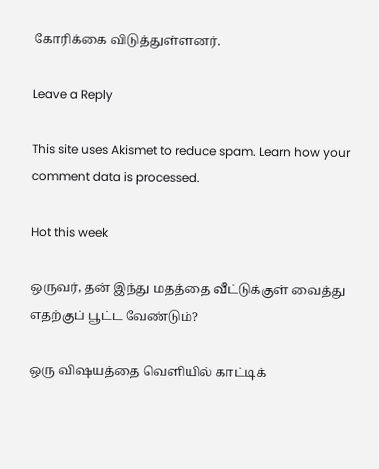கோரிக்கை விடுத்துள்ளனர்.

Leave a Reply

This site uses Akismet to reduce spam. Learn how your comment data is processed.

Hot this week

ஒருவர், தன் இந்து மதத்தை வீட்டுக்குள் வைத்து எதற்குப் பூட்ட வேண்டும்?

ஒரு விஷயத்தை வெளியில் காட்டிக்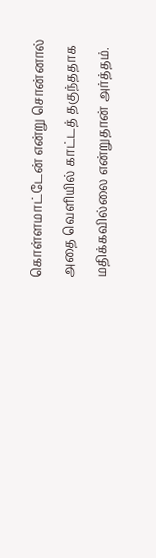கொள்ளமாட்டேன் என்று சொன்னால் அதை வெளியில் காட்டத் தகுந்ததாக மதிக்கவில்லை என்றுதான் அர்த்தம்.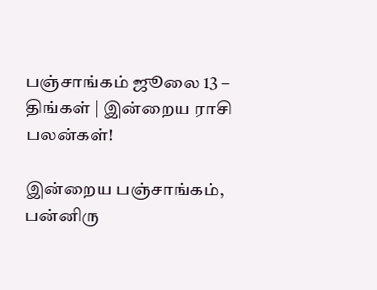பஞ்சாங்கம் ஜூலை 13 – திங்கள் | இன்றைய ராசி பலன்கள்!

இன்றைய பஞ்சாங்கம், பன்னிரு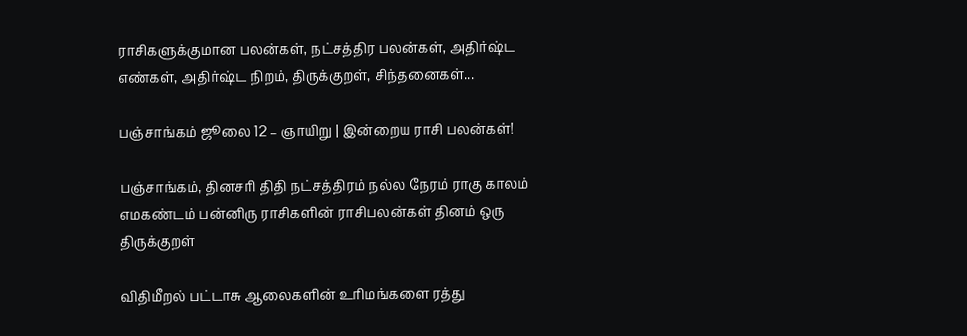ராசிகளுக்குமான பலன்கள், நட்சத்திர பலன்கள், அதிர்ஷ்ட எண்கள், அதிர்ஷ்ட நிறம், திருக்குறள், சிந்தனைகள்...

பஞ்சாங்கம் ஜூலை 12 – ஞாயிறு | இன்றைய ராசி பலன்கள்!

பஞ்சாங்கம், தினசரி திதி நட்சத்திரம் நல்ல நேரம் ராகு காலம் எமகண்டம் பன்னிரு ராசிகளின் ராசிபலன்கள் தினம் ஒரு திருக்குறள்

விதிமீறல் பட்டாசு ஆலைகளின் உரிமங்களை ரத்து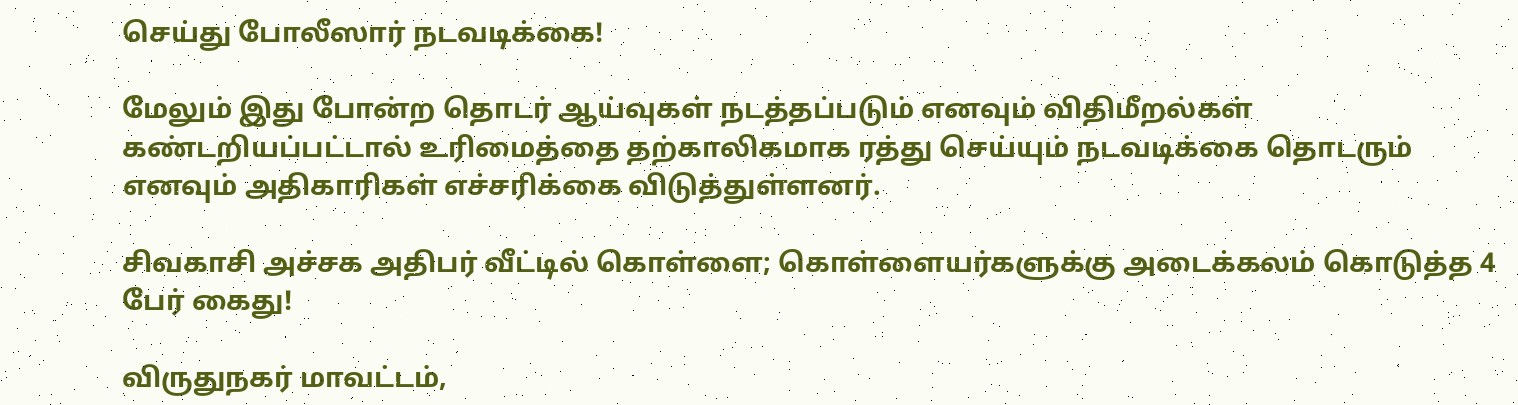செய்து போலீஸார் நடவடிக்கை!

மேலும் இது போன்ற தொடர் ஆய்வுகள் நடத்தப்படும் எனவும் விதிமீறல்கள் கண்டறியப்பட்டால் உரிமைத்தை தற்காலிகமாக ரத்து செய்யும் நடவடிக்கை தொடரும் எனவும் அதிகாரிகள் எச்சரிக்கை விடுத்துள்ளனர்.

சிவகாசி அச்சக அதிபர் வீட்டில் கொள்ளை; கொள்ளையர்களுக்கு அடைக்கலம் கொடுத்த 4 பேர் கைது!

விருதுநகர் மாவட்டம்,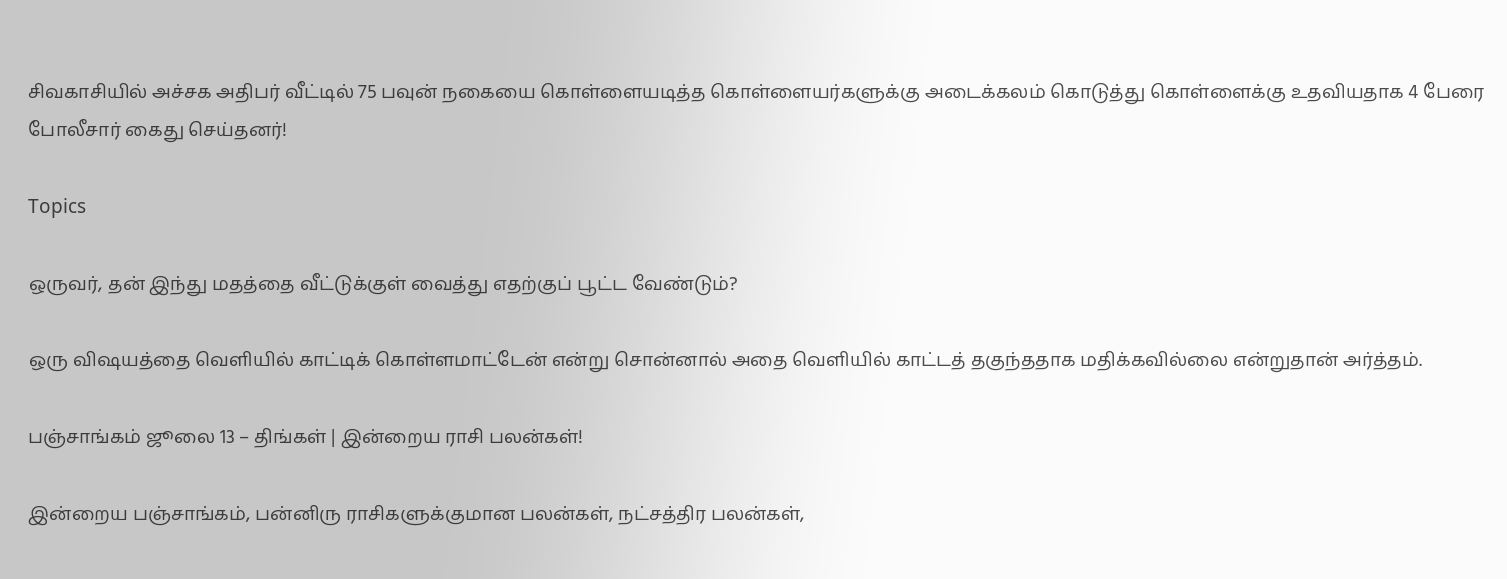சிவகாசியில் அச்சக அதிபர் வீட்டில் 75 பவுன் நகையை கொள்ளையடித்த கொள்ளையர்களுக்கு அடைக்கலம் கொடுத்து கொள்ளைக்கு உதவியதாக 4 பேரை போலீசார் கைது செய்தனர்!

Topics

ஒருவர், தன் இந்து மதத்தை வீட்டுக்குள் வைத்து எதற்குப் பூட்ட வேண்டும்?

ஒரு விஷயத்தை வெளியில் காட்டிக் கொள்ளமாட்டேன் என்று சொன்னால் அதை வெளியில் காட்டத் தகுந்ததாக மதிக்கவில்லை என்றுதான் அர்த்தம்.

பஞ்சாங்கம் ஜூலை 13 – திங்கள் | இன்றைய ராசி பலன்கள்!

இன்றைய பஞ்சாங்கம், பன்னிரு ராசிகளுக்குமான பலன்கள், நட்சத்திர பலன்கள்,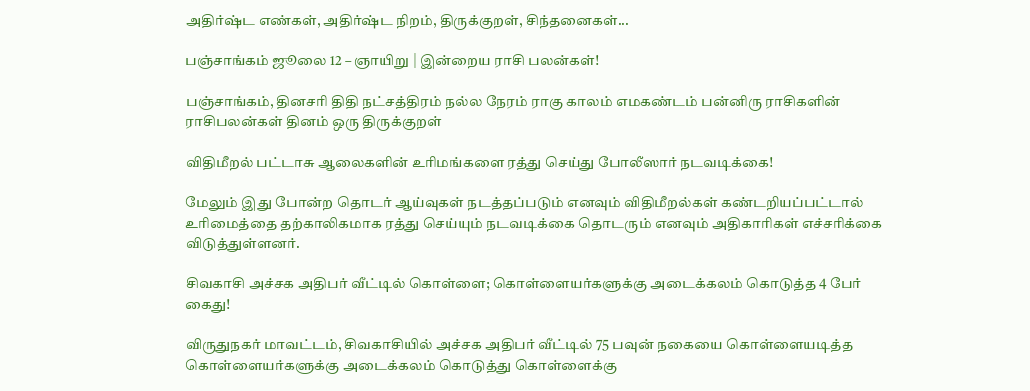அதிர்ஷ்ட எண்கள், அதிர்ஷ்ட நிறம், திருக்குறள், சிந்தனைகள்...

பஞ்சாங்கம் ஜூலை 12 – ஞாயிறு | இன்றைய ராசி பலன்கள்!

பஞ்சாங்கம், தினசரி திதி நட்சத்திரம் நல்ல நேரம் ராகு காலம் எமகண்டம் பன்னிரு ராசிகளின் ராசிபலன்கள் தினம் ஒரு திருக்குறள்

விதிமீறல் பட்டாசு ஆலைகளின் உரிமங்களை ரத்து செய்து போலீஸார் நடவடிக்கை!

மேலும் இது போன்ற தொடர் ஆய்வுகள் நடத்தப்படும் எனவும் விதிமீறல்கள் கண்டறியப்பட்டால் உரிமைத்தை தற்காலிகமாக ரத்து செய்யும் நடவடிக்கை தொடரும் எனவும் அதிகாரிகள் எச்சரிக்கை விடுத்துள்ளனர்.

சிவகாசி அச்சக அதிபர் வீட்டில் கொள்ளை; கொள்ளையர்களுக்கு அடைக்கலம் கொடுத்த 4 பேர் கைது!

விருதுநகர் மாவட்டம், சிவகாசியில் அச்சக அதிபர் வீட்டில் 75 பவுன் நகையை கொள்ளையடித்த கொள்ளையர்களுக்கு அடைக்கலம் கொடுத்து கொள்ளைக்கு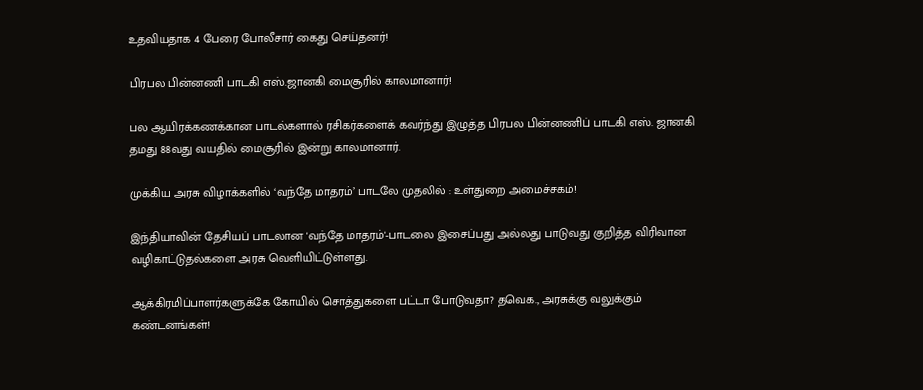உதவியதாக 4 பேரை போலீசார் கைது செய்தனர்!

பிரபல பின்னணி பாடகி எஸ்.ஜானகி மைசூரில் காலமானார்!

பல ஆயிரக்கணக்கான பாடல்களால் ரசிகர்களைக் கவர்ந்து இழுத்த பிரபல பின்னணிப் பாடகி எஸ். ஜானகி தமது 88வது வயதில் மைசூரில் இன்று காலமானார்.

முக்கிய அரசு விழாக்களில் ‘வந்தே மாதரம்’ பாடலே முதலில் : உள்துறை அமைச்சகம்!

இந்தியாவின் தேசியப் பாடலான 'வந்தே மாதரம்'-பாடலை இசைப்பது அல்லது பாடுவது குறித்த விரிவான வழிகாட்டுதல்களை அரசு வெளியிட்டுள்ளது.

ஆக்கிரமிப்பாளர்களுக்கே கோயில் சொத்துகளை பட்டா போடுவதா? தவெக., அரசுக்கு வலுக்கும் கண்டனங்கள்!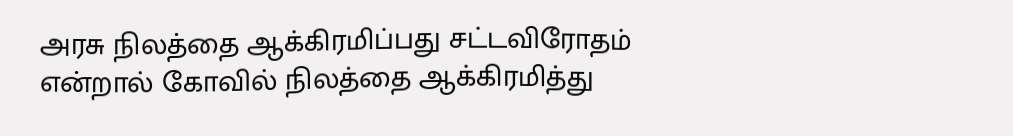அரசு நிலத்தை ஆக்கிரமிப்பது சட்டவிரோதம் என்றால் கோவில் நிலத்தை ஆக்கிரமித்து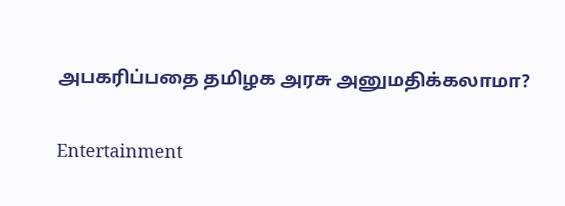அபகரிப்பதை தமிழக அரசு அனுமதிக்கலாமா?

Entertainment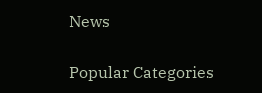News

Popular Categories